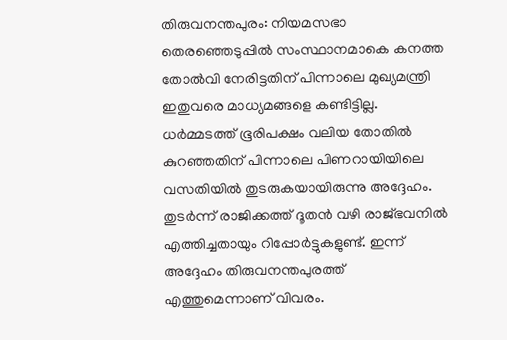തിരുവനന്തപുരം: നിയമസഭാ തെരഞ്ഞെടുപ്പിൽ സംസ്ഥാനമാകെ കനത്ത തോൽവി നേരിട്ടതിന് പിന്നാലെ മുഖ്യമന്ത്രി ഇതുവരെ മാധ്യമങ്ങളെ കണ്ടിട്ടില്ല. ധർമ്മടത്ത് ഭൂരിപക്ഷം വലിയ തോതിൽ കുറഞ്ഞതിന് പിന്നാലെ പിണറായിയിലെ വസതിയിൽ തുടരുകയായിരുന്നു അദ്ദേഹം. തുടർന്ന് രാജിക്കത്ത് ദൂതൻ വഴി രാജ്ഭവനിൽ എത്തിച്ചതായും റിപ്പോർട്ടുകളുണ്ട്. ഇന്ന് അദ്ദേഹം തിരുവനന്തപുരത്ത് എത്തുമെന്നാണ് വിവരം.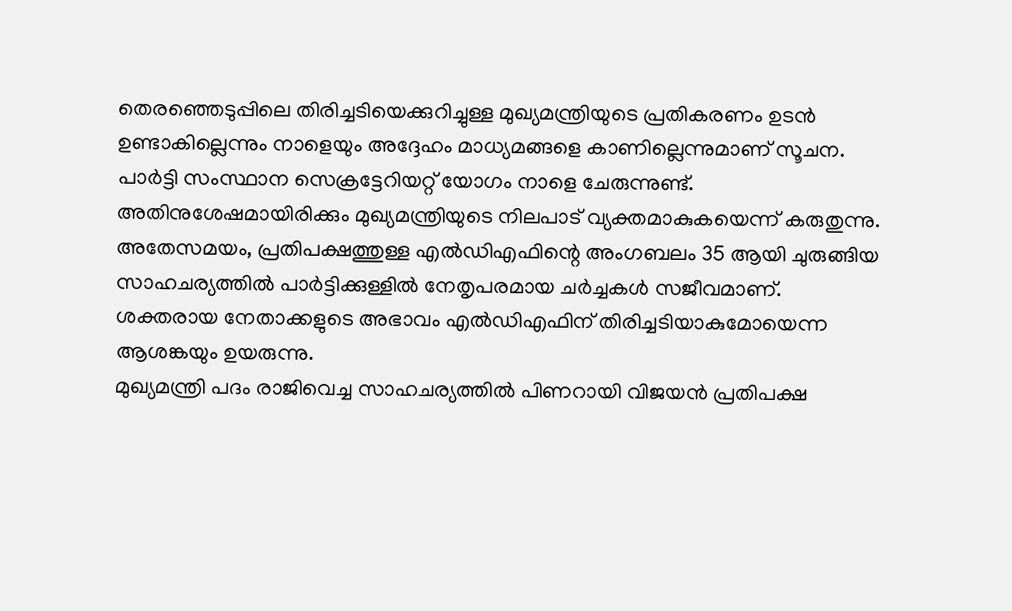തെരഞ്ഞെടുപ്പിലെ തിരിച്ചടിയെക്കുറിച്ചുള്ള മുഖ്യമന്ത്രിയുടെ പ്രതികരണം ഉടൻ ഉണ്ടാകില്ലെന്നും നാളെയും അദ്ദേഹം മാധ്യമങ്ങളെ കാണില്ലെന്നുമാണ് സൂചന. പാർട്ടി സംസ്ഥാന സെക്രട്ടേറിയറ്റ് യോഗം നാളെ ചേരുന്നുണ്ട്. അതിനുശേഷമായിരിക്കും മുഖ്യമന്ത്രിയുടെ നിലപാട് വ്യക്തമാകുകയെന്ന് കരുതുന്നു.
അതേസമയം, പ്രതിപക്ഷത്തുള്ള എൽഡിഎഫിന്റെ അംഗബലം 35 ആയി ചുരുങ്ങിയ സാഹചര്യത്തിൽ പാർട്ടിക്കുള്ളിൽ നേതൃപരമായ ചർച്ചകൾ സജീവമാണ്. ശക്തരായ നേതാക്കളുടെ അഭാവം എൽഡിഎഫിന് തിരിച്ചടിയാകുമോയെന്ന ആശങ്കയും ഉയരുന്നു.
മുഖ്യമന്ത്രി പദം രാജിവെച്ച സാഹചര്യത്തിൽ പിണറായി വിജയൻ പ്രതിപക്ഷ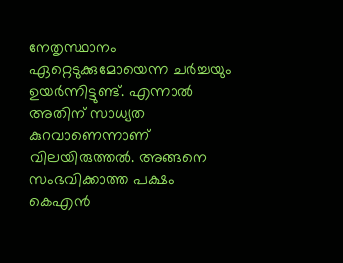നേതൃസ്ഥാനം ഏറ്റെടുക്കുമോയെന്ന ചർച്ചയും ഉയർന്നിട്ടുണ്ട്. എന്നാൽ അതിന് സാധ്യത കുറവാണെന്നാണ് വിലയിരുത്തൽ. അങ്ങനെ സംഭവിക്കാത്ത പക്ഷം കെഎൻ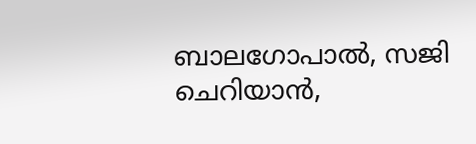ബാലഗോപാൽ, സജി ചെറിയാൻ,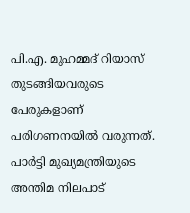പി.എ. മുഹമ്മദ് റിയാസ് തുടങ്ങിയവരുടെ പേരുകളാണ് പരിഗണനയിൽ വരുന്നത്. പാർട്ടി മുഖ്യമന്ത്രിയുടെ അന്തിമ നിലപാട്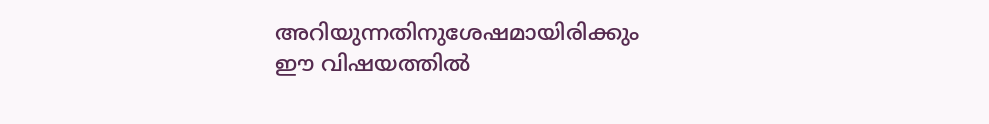അറിയുന്നതിനുശേഷമായിരിക്കും ഈ വിഷയത്തിൽ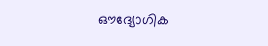ഔദ്യോഗിക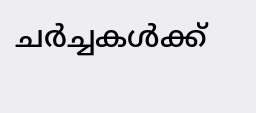ചർച്ചകൾക്ക്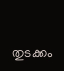തുടക്കം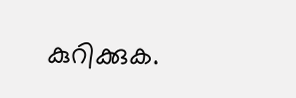കുറിക്കുക.